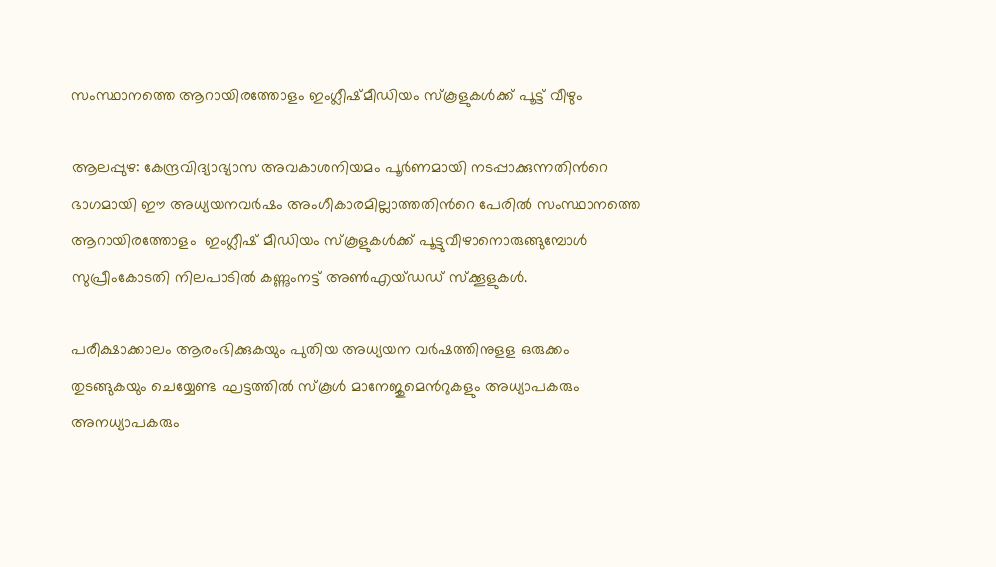സംസ്ഥാനത്തെ ആറായിരത്തോളം ഇംഗ്ലീഷ്മീഡിയം സ്കൂളുകള്‍ക്ക് പൂട്ട് വീഴും

ആലപ്പുഴ: കേന്ദ്രവിദ്യാഭ്യാസ അവകാശനിയമം പൂര്‍ണമായി നടപ്പാക്കുന്നതിന്‍റെ ഭാഗമായി ഈ അധ്യയനവര്‍ഷം അംഗീകാരമില്ലാത്തതിന്‍റെ പേരില്‍ സംസ്ഥാനത്തെ ആറായിരത്തോളം  ഇംഗ്ലീഷ് മീഡിയം സ്കൂളുകള്‍ക്ക് പൂട്ടുവീഴാനൊരുങ്ങുമ്പോള്‍ സുപ്രീംകോടതി നിലപാടില്‍ കണ്ണുംനട്ട് അണ്‍എയ്ഡഡ് സ്ക്കൂളുകള്‍.

പരീക്ഷാക്കാലം ആരംഭിക്കുകയും പുതിയ അധ്യയന വര്‍ഷത്തിനുളള ഒരുക്കം തുടങ്ങുകയും ചെയ്യേണ്ട ഘട്ടത്തില്‍ സ്കൂള്‍ മാനേജുമെന്‍റുകളും അധ്യാപകരും അനധ്യാപകരും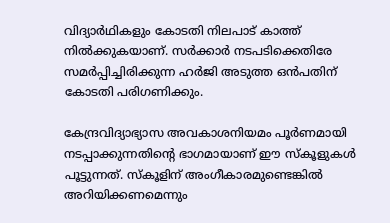വിദ്യാര്‍ഥികളും കോടതി നിലപാട് കാത്ത് നില്‍ക്കുകയാണ്. സര്‍ക്കാര്‍ നടപടിക്കെതിരേ സമര്‍പ്പിച്ചിരിക്കുന്ന ഹര്‍ജി അടുത്ത ഒന്‍പതിന് കോടതി പരിഗണിക്കും.

കേന്ദ്രവിദ്യാഭ്യാസ അവകാശനിയമം പൂര്‍ണമായി നടപ്പാക്കുന്നതിന്റെ ഭാഗമായാണ് ഈ സ്കൂളുകള്‍ പൂട്ടുന്നത്. സ്കൂളിന് അംഗീകാരമുണ്ടെങ്കില്‍ അറിയിക്കണമെന്നും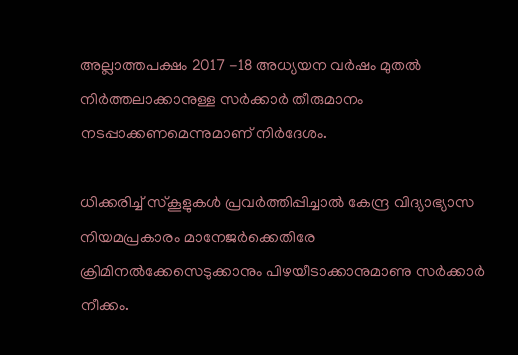അല്ലാത്തപക്ഷം 2017 -18 അധ്യയന വര്‍ഷം മുതല്‍ നിര്‍ത്തലാക്കാനുള്ള സര്‍ക്കാര്‍ തീരുമാനം നടപ്പാക്കണമെന്നുമാണ് നിര്‍ദേശം.

ധിക്കരിച്ച്‌ സ്കൂളുകള്‍ പ്രവര്‍ത്തിപ്പിച്ചാല്‍ കേന്ദ്ര വിദ്യാഭ്യാസ നിയമപ്രകാരം മാനേജര്‍ക്കെതിരേ ക്രിമിനല്‍ക്കേസെടുക്കാനും പിഴയീടാക്കാനുമാണു സര്‍ക്കാര്‍ നീക്കം.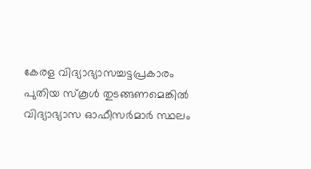കേരള വിദ്യാഭ്യാസച്ചട്ടപ്രകാരം പുതിയ സ്കൂള്‍ തുടങ്ങണമെങ്കില്‍ വിദ്യാഭ്യാസ ഓഫീസര്‍മാര്‍ സ്ഥലം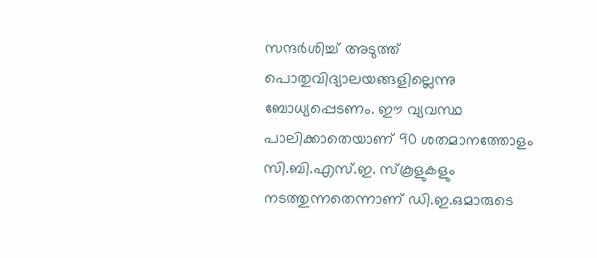സന്ദര്‍ശിച്ച്‌ അടുത്ത് പൊതുവിദ്യാലയങ്ങളില്ലെന്നു ബോധ്യപ്പെടണം. ഈ വ്യവസ്ഥ പാലിക്കാതെയാണ് 90 ശതമാനത്തോളം സി.ബി.എസ്.ഇ. സ്കൂളുകളും നടത്തുന്നതെന്നാണ് ഡി.ഇ.ഒമാരുടെ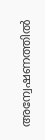അന്വേഷണത്തില്‍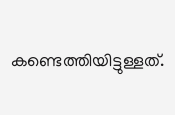കണ്ടെത്തിയിട്ടുള്ളത്.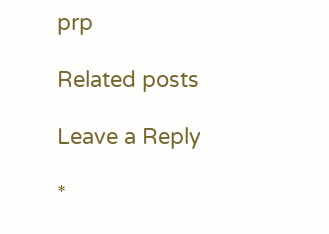prp

Related posts

Leave a Reply

*